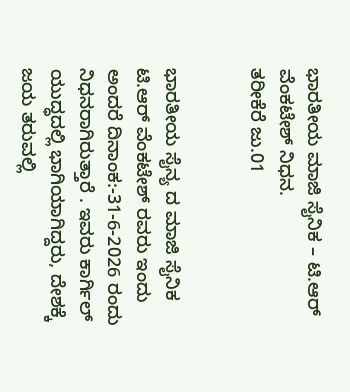ಭಾರತೀಯ ಮಾಜಿ ಸೈನಿಕ – ಟಿ.ಆರ್ ವೆಂಕಟೇಶ್ ನಿಧನ.
ತರೀಕೆರೆ ಜು.01


ಭಾರತೀಯ ಸೈನ್ಯ ದ ಮಾಜಿ ಸೈನಿಕ ಟಿ.ಆರ್ ವೆಂಕಟೇಶ್ ರವರು ಇಂದು ಅಂದರೆ ದಿನಾಂಕ:-31-6-2026 ರಂದು ನಿಧನರಾಗಿರುತ್ತಾರೆ . ಇವರು ಕಾರ್ಗಿಲ್ ಯುದ್ಧದಲ್ಲಿ ಭಾಗಿಯಾಗಿದ್ದರು, ದೇಶಕ್ಕೆ ಜಯ ತರುವಲ್ಲಿ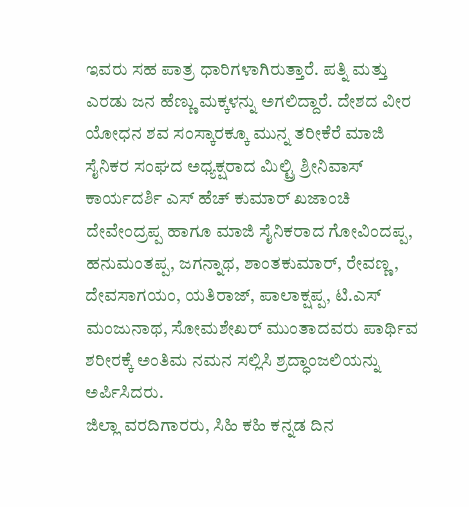ಇವರು ಸಹ ಪಾತ್ರ ಧಾರಿಗಳಾಗಿರುತ್ತಾರೆ. ಪತ್ನಿ ಮತ್ತು ಎರಡು ಜನ ಹೆಣ್ಣು ಮಕ್ಕಳನ್ನು ಅಗಲಿದ್ದಾರೆ. ದೇಶದ ವೀರ ಯೋಧನ ಶವ ಸಂಸ್ಕಾರಕ್ಕೂ ಮುನ್ನ ತರೀಕೆರೆ ಮಾಜಿ ಸೈನಿಕರ ಸಂಘದ ಅಧ್ಯಕ್ಷರಾದ ಮಿಲ್ಟ್ರಿ ಶ್ರೀನಿವಾಸ್ ಕಾರ್ಯದರ್ಶಿ ಎಸ್ ಹೆಚ್ ಕುಮಾರ್ ಖಜಾಂಚಿ ದೇವೇಂದ್ರಪ್ಪ ಹಾಗೂ ಮಾಜಿ ಸೈನಿಕರಾದ ಗೋವಿಂದಪ್ಪ, ಹನುಮಂತಪ್ಪ, ಜಗನ್ನಾಥ, ಶಾಂತಕುಮಾರ್, ರೇವಣ್ಣ, ದೇವಸಾಗಯಂ, ಯತಿರಾಜ್, ಪಾಲಾಕ್ಷಪ್ಪ, ಟಿ.ಎಸ್ ಮಂಜುನಾಥ, ಸೋಮಶೇಖರ್ ಮುಂತಾದವರು ಪಾರ್ಥಿವ ಶರೀರಕ್ಕೆ ಅಂತಿಮ ನಮನ ಸಲ್ಲಿಸಿ ಶ್ರದ್ಧಾಂಜಲಿಯನ್ನು ಅರ್ಪಿಸಿದರು.
ಜಿಲ್ಲಾ ವರದಿಗಾರರು, ಸಿಹಿ ಕಹಿ ಕನ್ನಡ ದಿನ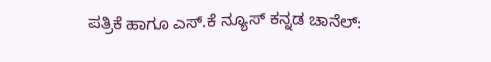ಪತ್ರಿಕೆ ಹಾಗೂ ಎಸ್.ಕೆ ನ್ಯೂಸ್ ಕನ್ನಡ ಚಾನೆಲ್: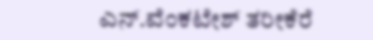ಎನ್.ವೆಂಕಟೇಶ್ ತರೀಕೆರೆ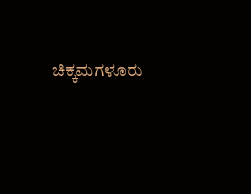ಚಿಕ್ಕಮಗಳೂರು